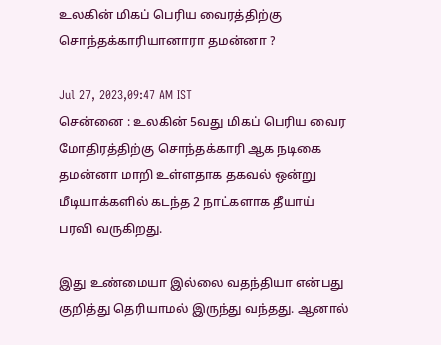உலகின் மிகப் பெரிய வைரத்திற்கு சொந்தக்காரியானாரா தமன்னா ?

Jul 27, 2023,09:47 AM IST
சென்னை : உலகின் 5வது மிகப் பெரிய வைர மோதிரத்திற்கு சொந்தக்காரி ஆக நடிகை தமன்னா மாறி உள்ளதாக தகவல் ஒன்று மீடியாக்களில் கடந்த 2 நாட்களாக தீயாய் பரவி வருகிறது.

இது உண்மையா இல்லை வதந்தியா என்பது குறித்து தெரியாமல் இருந்து வந்தது. ஆனால்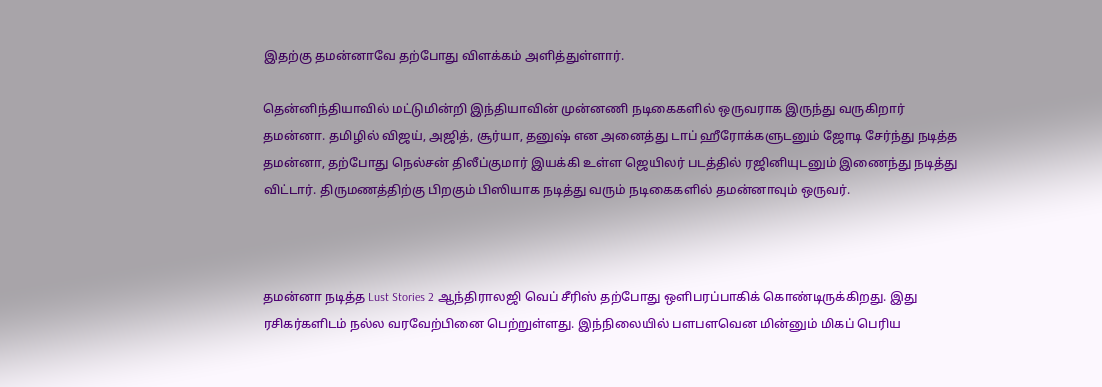இதற்கு தமன்னாவே தற்போது விளக்கம் அளித்துள்ளார்.

தென்னிந்தியாவில் மட்டுமின்றி இந்தியாவின் முன்னணி நடிகைகளில் ஒருவராக இருந்து வருகிறார் தமன்னா. தமிழில் விஜய், அஜித், சூர்யா, தனுஷ் என அனைத்து டாப் ஹீரோக்களுடனும் ஜோடி சேர்ந்து நடித்த தமன்னா, தற்போது நெல்சன் திலீப்குமார் இயக்கி உள்ள ஜெயிலர் படத்தில் ரஜினியுடனும் இணைந்து நடித்து விட்டார். திருமணத்திற்கு பிறகும் பிஸியாக நடித்து வரும் நடிகைகளில் தமன்னாவும் ஒருவர்.



தமன்னா நடித்த Lust Stories 2 ஆந்திராலஜி வெப் சீரிஸ் தற்போது ஒளிபரப்பாகிக் கொண்டிருக்கிறது. இது ரசிகர்களிடம் நல்ல வரவேற்பினை பெற்றுள்ளது. இந்நிலையில் பளபளவென மின்னும் மிகப் பெரிய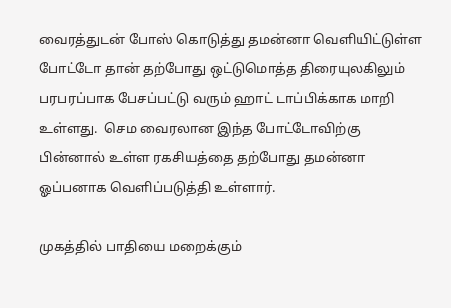வைரத்துடன் போஸ் கொடுத்து தமன்னா வெளியிட்டுள்ள போட்டோ தான் தற்போது ஒட்டுமொத்த திரையுலகிலும் பரபரப்பாக பேசப்பட்டு வரும் ஹாட் டாப்பிக்காக மாறி உள்ளது.  செம வைரலான இந்த போட்டோவிற்கு பின்னால் உள்ள ரகசியத்தை தற்போது தமன்னா ஓப்பனாக வெளிப்படுத்தி உள்ளார்.

முகத்தில் பாதியை மறைக்கும்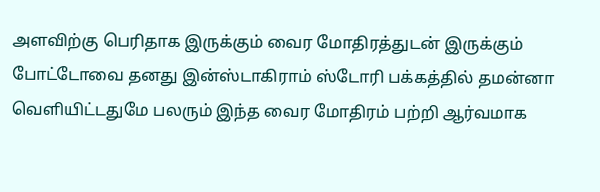அளவிற்கு பெரிதாக இருக்கும் வைர மோதிரத்துடன் இருக்கும் போட்டோவை தனது இன்ஸ்டாகிராம் ஸ்டோரி பக்கத்தில் தமன்னா வெளியிட்டதுமே பலரும் இந்த வைர மோதிரம் பற்றி ஆர்வமாக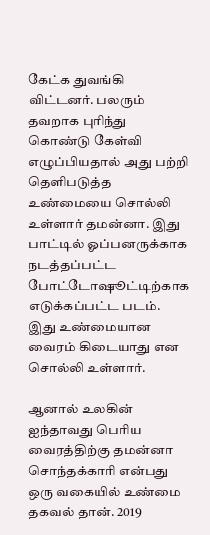கேட்க துவங்கி விட்டனர். பலரும் தவறாக புரிந்து கொண்டு கேள்வி எழுப்பியதால் அது பற்றி தெளிபடுத்த உண்மையை சொல்லி உள்ளார் தமன்னா. இது பாட்டில் ஓப்பனருக்காக நடத்தப்பட்ட போட்டோஷூட்டிற்காக எடுக்கப்பட்ட படம். இது உண்மையான வைரம் கிடையாது என சொல்லி உள்ளார்.

ஆனால் உலகின் ஐந்தாவது பெரிய வைரத்திற்கு தமன்னா சொந்தக்காரி என்பது ஒரு வகையில் உண்மை தகவல் தான். 2019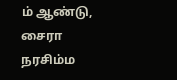ம் ஆண்டு, சைரா நரசிம்ம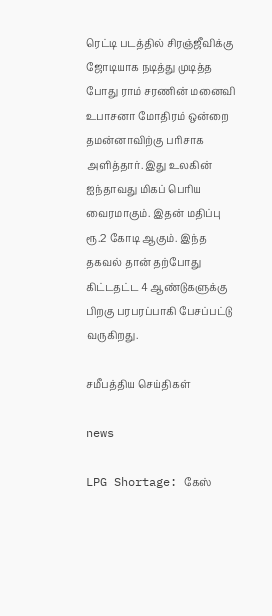ரெட்டி படத்தில் சிரஞ்ஜீவிக்கு ஜோடியாக நடித்து முடித்த போது ராம் சரணின் மனைவி உபாசனா மோதிரம் ஒன்றை தமன்னாவிற்கு பரிசாக அளித்தார். இது உலகின் ஐந்தாவது மிகப் பெரிய வைரமாகும். இதன் மதிப்பு ரூ.2 கோடி ஆகும். இந்த தகவல் தான் தற்போது கிட்டதட்ட 4 ஆண்டுகளுக்கு பிறகு பரபரப்பாகி பேசப்பட்டு வருகிறது.

சமீபத்திய செய்திகள்

news

LPG Shortage: கேஸ்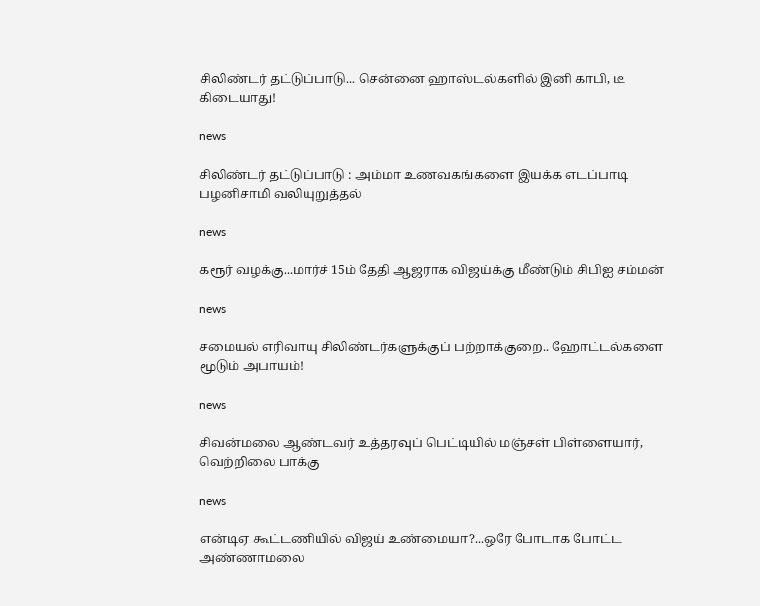சிலிண்டர் தட்டுப்பாடு... சென்னை ஹாஸ்டல்களில் இனி காபி, டீ கிடையாது!

news

சிலிண்டர் தட்டுப்பாடு : அம்மா உணவகங்களை இயக்க எடப்பாடி பழனிசாமி வலியுறுத்தல்

news

கரூர் வழக்கு...மார்ச் 15ம் தேதி ஆஜராக விஜய்க்கு மீண்டும் சிபிஐ சம்மன்

news

சமையல் எரிவாயு சிலிண்டர்களுக்குப் பற்றாக்குறை.. ஹோட்டல்களை மூடும் அபாயம்!

news

சிவன்மலை ஆண்டவர் உத்தரவுப் பெட்டியில் மஞ்சள் பிள்ளையார், வெற்றிலை பாக்கு

news

என்டிஏ கூட்டணியில் விஜய் உண்மையா?...ஒரே போடாக போட்ட அண்ணாமலை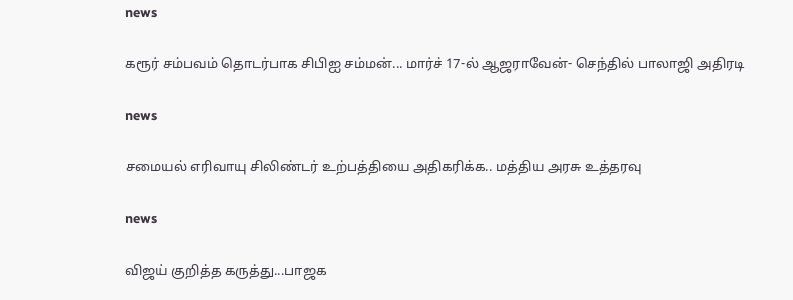news

கரூர் சம்பவம் தொடர்பாக சிபிஐ சம்மன்... மார்ச் 17-ல் ஆஜராவேன்- செந்தில் பாலாஜி அதிரடி

news

சமையல் எரிவாயு சிலிண்டர் உற்பத்தியை அதிகரிக்க.. மத்திய அரசு உத்தரவு

news

விஜய் குறித்த கருத்து...பாஜக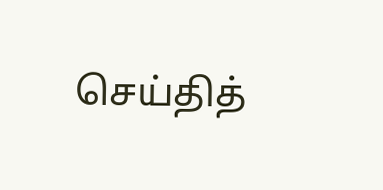செய்தித்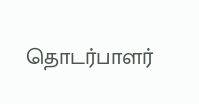தொடர்பாளர்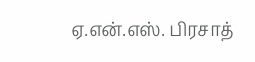ஏ.என்.எஸ். பிரசாத்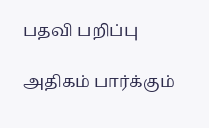பதவி பறிப்பு

அதிகம் பார்க்கும்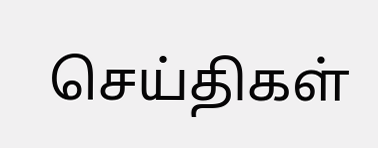செய்திகள்